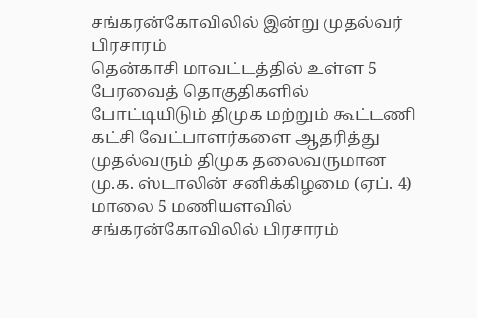சங்கரன்கோவிலில் இன்று முதல்வர் பிரசாரம்
தென்காசி மாவட்டத்தில் உள்ள 5 பேரவைத் தொகுதிகளில் போட்டியிடும் திமுக மற்றும் கூட்டணி கட்சி வேட்பாளர்களை ஆதரித்து முதல்வரும் திமுக தலைவருமான மு.க. ஸ்டாலின் சனிக்கிழமை (ஏப். 4) மாலை 5 மணியளவில் சங்கரன்கோவிலில் பிரசாரம்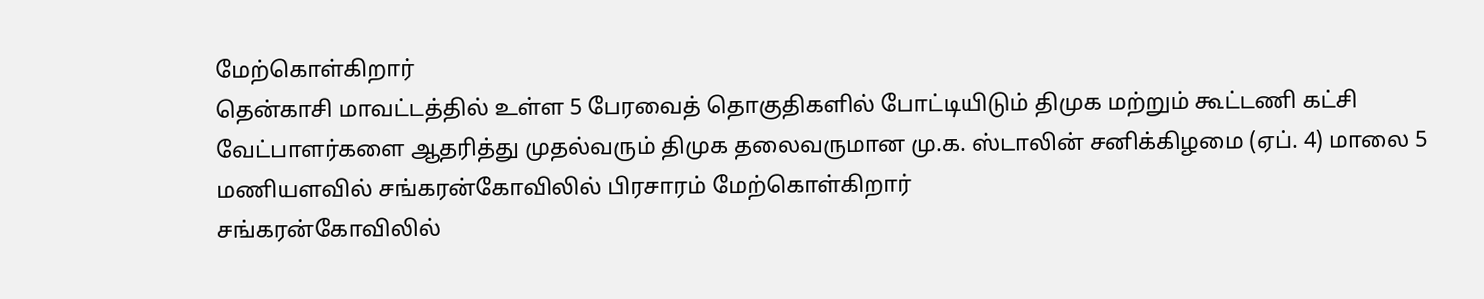மேற்கொள்கிறார்
தென்காசி மாவட்டத்தில் உள்ள 5 பேரவைத் தொகுதிகளில் போட்டியிடும் திமுக மற்றும் கூட்டணி கட்சி வேட்பாளர்களை ஆதரித்து முதல்வரும் திமுக தலைவருமான மு.க. ஸ்டாலின் சனிக்கிழமை (ஏப். 4) மாலை 5 மணியளவில் சங்கரன்கோவிலில் பிரசாரம் மேற்கொள்கிறார்
சங்கரன்கோவிலில்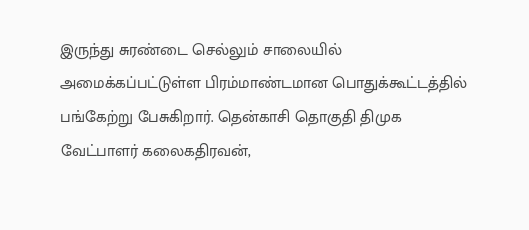இருந்து சுரண்டை செல்லும் சாலையில் அமைக்கப்பட்டுள்ள பிரம்மாண்டமான பொதுக்கூட்டத்தில் பங்கேற்று பேசுகிறார். தென்காசி தொகுதி திமுக வேட்பாளர் கலைகதிரவன்,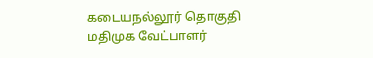கடையநல்லூர் தொகுதி மதிமுக வேட்பாளர்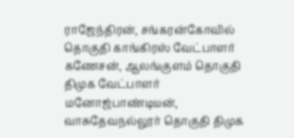ராஜேந்திரன், சங்கரன்கோவில் தொகுதி காங்கிரஸ் வேட்பாளர் கணேசன், ஆலங்குளம் தொகுதி திமுக வேட்பாளர் மனோஜ்பாண்டியன், வாசுதேவநல்லூர் தொகுதி திமுக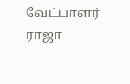வேட்பாளர் ராஜா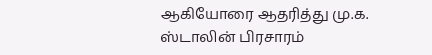ஆகியோரை ஆதரித்து மு.க. ஸ்டாலின் பிரசாரம்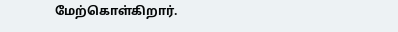மேற்கொள்கிறார்.